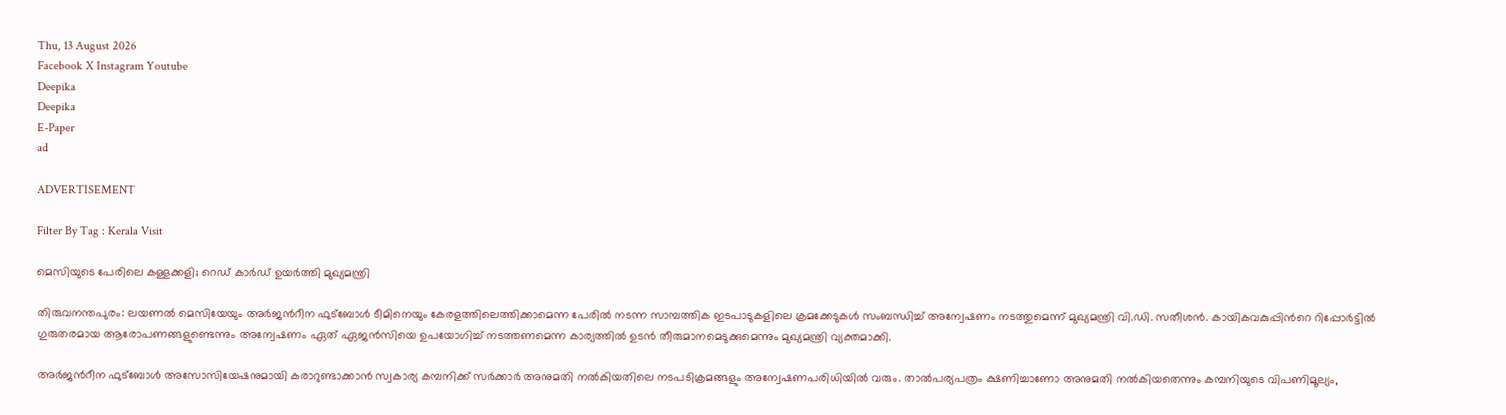Thu, 13 August 2026
Facebook X Instagram Youtube
Deepika
Deepika
E-Paper
ad

ADVERTISEMENT

Filter By Tag : Kerala Visit

മെസിയുടെ പേരിലെ കള്ളക്കളി; റെഡ് കാർഡ് ഉയർത്തി മുഖ്യമന്ത്രി

തിരുവനന്തപുരം: ലയണൽ മെസിയേയും അർജന്‍റീന ഫുട്ബോൾ ടീമിനെയും കേരളത്തിലെത്തിക്കാമെന്ന പേരിൽ നടന്ന സാമ്പത്തിക ഇടപാടുകളിലെ ക്രമക്കേടുകൾ സംബന്ധിച്ച് അന്വേഷണം നടത്തുമെന്ന് മുഖ്യമന്ത്രി വി.ഡി. സതീശൻ. കായികവകുപ്പിന്‍റെ റിപ്പോർട്ടിൽ ഗുരുതരമായ ആരോപണങ്ങളുണ്ടെന്നും അന്വേഷണം ഏത് ഏജൻസിയെ ഉപയോഗിച്ച് നടത്തണമെന്ന കാര്യത്തിൽ ഉടൻ തീരുമാനമെടുക്കുമെന്നും മുഖ്യമന്ത്രി വ്യക്തമാക്കി.

അർജന്‍റീന ഫുട്ബോൾ അസോസിയേഷനുമായി കരാറുണ്ടാക്കാൻ സ്വകാര്യ കമ്പനിക്ക് സർക്കാർ അനുമതി നൽകിയതിലെ നടപടിക്രമങ്ങളും അന്വേഷണപരിധിയിൽ വരും. താൽപര്യപത്രം ക്ഷണിച്ചാണോ അനുമതി നൽകിയതെന്നും കമ്പനിയുടെ വിപണിമൂല്യം,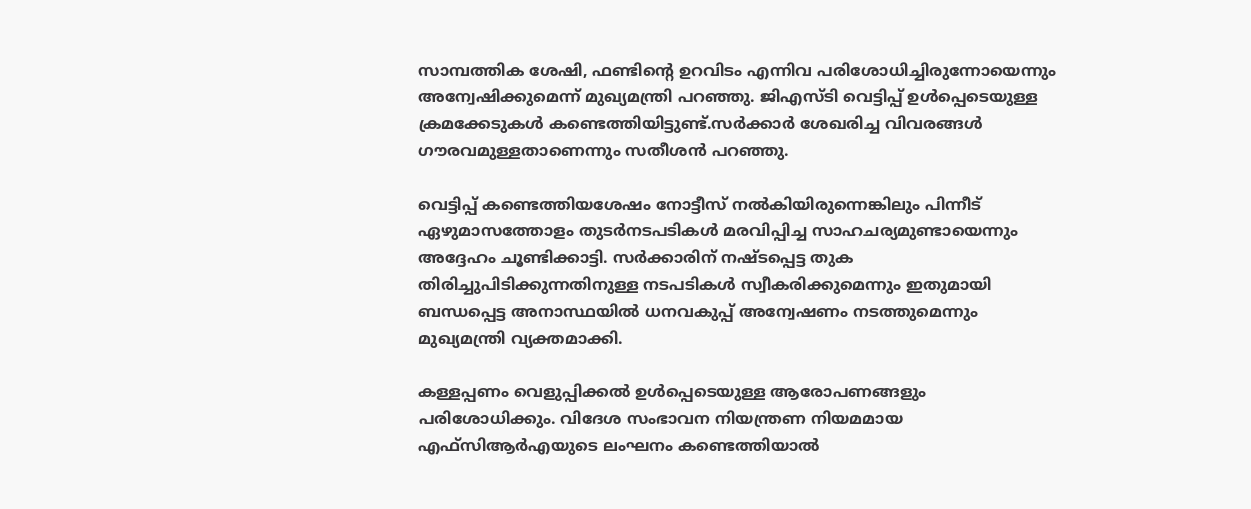സാമ്പത്തിക ശേഷി, ഫണ്ടിന്‍റെ ഉറവിടം എന്നിവ പരിശോധിച്ചിരുന്നോയെന്നും അന്വേഷിക്കുമെന്ന് മുഖ്യമന്ത്രി പറഞ്ഞു. ജിഎസ്ടി വെട്ടിപ്പ് ഉൾപ്പെടെയുള്ള ക്രമക്കേടുകൾ കണ്ടെത്തിയിട്ടുണ്ട്.സർക്കാർ ശേഖരിച്ച വിവരങ്ങൾ ഗൗരവമുള്ളതാണെന്നും സതീശൻ പറഞ്ഞു.

വെട്ടിപ്പ് കണ്ടെത്തിയശേഷം നോട്ടീസ് നൽകിയിരുന്നെങ്കിലും പിന്നീട് ഏഴുമാസത്തോളം തുടർനടപടികൾ മരവിപ്പിച്ച സാഹചര്യമുണ്ടായെന്നും അദ്ദേഹം ചൂണ്ടിക്കാട്ടി. സർക്കാരിന് നഷ്ടപ്പെട്ട തുക തിരിച്ചുപിടിക്കുന്നതിനുള്ള നടപടികൾ സ്വീകരിക്കുമെന്നും ഇതുമായി ബന്ധപ്പെട്ട അനാസ്ഥയിൽ ധനവകുപ്പ് അന്വേഷണം നടത്തുമെന്നും മുഖ്യമന്ത്രി വ്യക്തമാക്കി.

കള്ളപ്പണം വെളുപ്പിക്കൽ ഉൾപ്പെടെയുള്ള ആരോപണങ്ങളും പരിശോധിക്കും. വിദേശ സംഭാവന നിയന്ത്രണ നിയമമായ എഫ്സിആർഎയുടെ ലംഘനം കണ്ടെത്തിയാൽ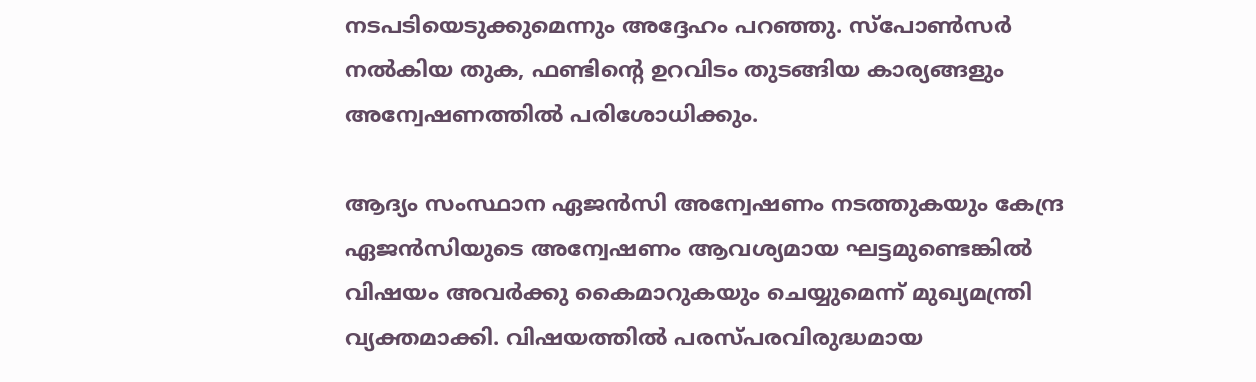നടപടിയെടുക്കുമെന്നും അദ്ദേഹം പറഞ്ഞു. സ്പോൺസർ നൽകിയ തുക, ഫണ്ടിന്‍റെ ഉറവിടം തുടങ്ങിയ കാര്യങ്ങളും അന്വേഷണത്തിൽ പരിശോധിക്കും.

ആദ്യം സംസ്ഥാന ഏജൻസി അന്വേഷണം നടത്തുകയും കേന്ദ്ര ഏജൻസിയുടെ അന്വേഷണം ആവശ്യമായ ഘട്ടമുണ്ടെങ്കിൽ വിഷയം അവർക്കു കൈമാറുകയും ചെയ്യുമെന്ന് മുഖ്യമന്ത്രി വ്യക്തമാക്കി. വിഷയത്തിൽ പരസ്പരവിരുദ്ധമായ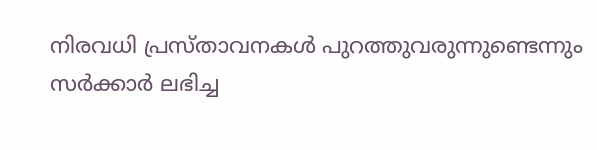നിരവധി പ്രസ്താവനകൾ പുറത്തുവരുന്നുണ്ടെന്നും സർക്കാർ ലഭിച്ച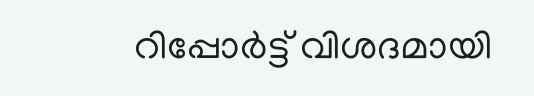റിപ്പോർട്ട് വിശദമായി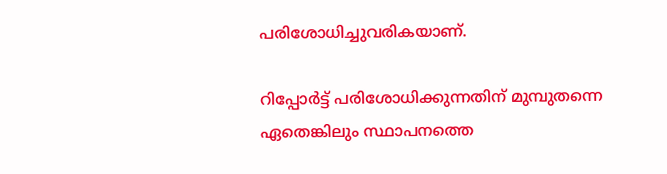പരിശോധിച്ചുവരികയാണ്.

റിപ്പോർട്ട് പരിശോധിക്കുന്നതിന് മുമ്പുതന്നെ ഏതെങ്കിലും സ്ഥാപനത്തെ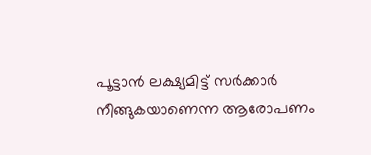പൂട്ടാൻ ലക്ഷ്യമിട്ട് സർക്കാർ നീങ്ങുകയാണെന്ന ആരോപണം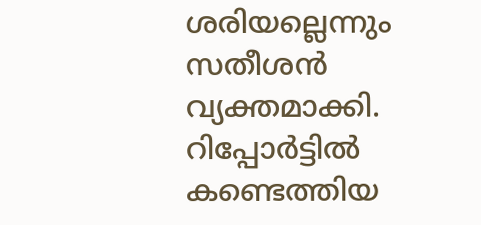ശരിയല്ലെന്നും സതീശൻ വ്യക്തമാക്കി. റിപ്പോർട്ടിൽ കണ്ടെത്തിയ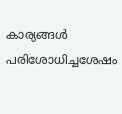കാര്യങ്ങൾ പരിശോധിച്ചശേഷം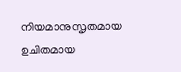നിയമാനുസൃതമായ ഉചിതമായ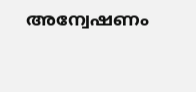അന്വേഷണം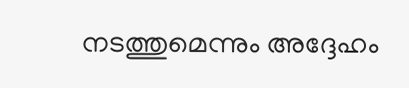നടത്തുമെന്നും അദ്ദേഹം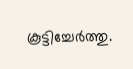കൂട്ടിച്ചേർത്തു.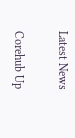Latest News

Corehub Up